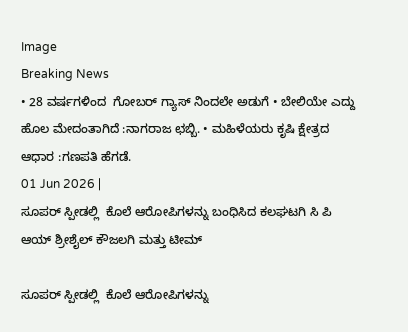Image
Breaking News
• 28 ವರ್ಷಗಳಿಂದ  ಗೋಬರ್ ಗ್ಯಾಸ್ ನಿಂದಲೇ ಅಡುಗೆ • ಬೇಲಿಯೇ ಎದ್ದು ಹೊಲ ಮೇದಂತಾಗಿದೆ :ನಾಗರಾಜ ಛಬ್ಬಿ. • ಮಹಿಳೆಯರು ಕೃಷಿ ಕ್ಷೇತ್ರದ ಆಧಾರ :ಗಣಪತಿ ಹೆಗಡೆ.
01 Jun 2026 |
ಸೂಪರ್ ಸ್ಪೀಡಲ್ಲಿ  ಕೊಲೆ ಆರೋಪಿಗಳನ್ನು ಬಂಧಿಸಿದ ಕಲಘಟಗಿ ಸಿ ಪಿ ಆಯ್ ಶ್ರೀಶೈಲ್ ಕೌಜಲಗಿ ಮತ್ತು ಟೀಮ್

ಸೂಪರ್ ಸ್ಪೀಡಲ್ಲಿ  ಕೊಲೆ ಆರೋಪಿಗಳನ್ನು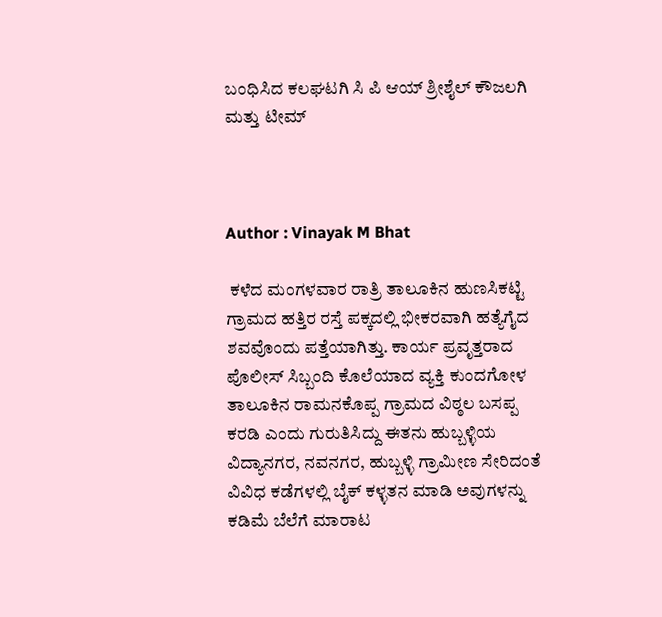ಬಂಧಿಸಿದ ಕಲಘಟಗಿ ಸಿ ಪಿ ಆಯ್ ಶ್ರೀಶೈಲ್ ಕೌಜಲಗಿ ಮತ್ತು ಟೀಮ್



Author : Vinayak M Bhat

 ಕಳೆದ ಮಂಗಳವಾರ ರಾತ್ರಿ ತಾಲೂಕಿನ ಹುಣಸಿಕಟ್ಟಿ ಗ್ರಾಮದ ಹತ್ತಿರ ರಸ್ತೆ ಪಕ್ಕದಲ್ಲಿ ಭೀಕರವಾಗಿ ಹತ್ಯೆಗೈದ ಶವವೊಂದು ಪತ್ತೆಯಾಗಿತ್ತು. ಕಾರ್ಯ ಪ್ರವೃತ್ತರಾದ ಪೊಲೀಸ್ ಸಿಬ್ಬಂದಿ ಕೊಲೆಯಾದ ವ್ಯಕ್ತಿ ಕುಂದಗೋಳ ತಾಲೂಕಿನ ರಾಮನಕೊಪ್ಪ ಗ್ರಾಮದ ವಿಠ್ಠಲ ಬಸಪ್ಪ ಕರಡಿ ಎಂದು ಗುರುತಿಸಿದ್ದು ಈತನು ಹುಬ್ಬಳ್ಳಿಯ ವಿದ್ಯಾನಗರ, ನವನಗರ, ಹುಬ್ಬಳ್ಳಿ ಗ್ರಾಮೀಣ ಸೇರಿದಂತೆ ವಿವಿಧ ಕಡೆಗಳಲ್ಲಿ ಬೈಕ್ ಕಳ್ಳತನ ಮಾಡಿ ಅವುಗಳನ್ನು ಕಡಿಮೆ ಬೆಲೆಗೆ ಮಾರಾಟ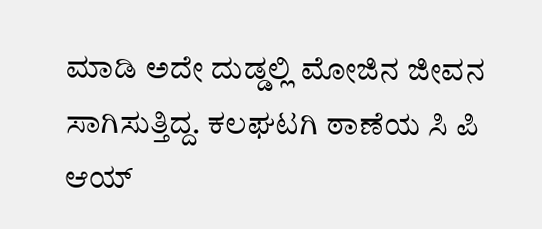ಮಾಡಿ ಅದೇ ದುಡ್ಡಲ್ಲಿ ಮೋಜಿನ ಜೀವನ ಸಾಗಿಸುತ್ತಿದ್ದ. ಕಲಘಟಗಿ ಠಾಣೆಯ ಸಿ ಪಿ ಆಯ್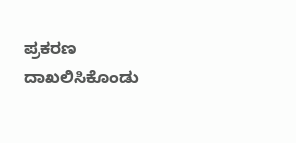ಪ್ರಕರಣ ದಾಖಲಿಸಿಕೊಂಡು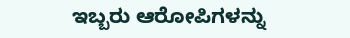ಇಬ್ಬರು ಆರೋಪಿಗಳನ್ನು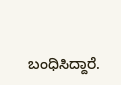ಬಂಧಿಸಿದ್ದಾರೆ.